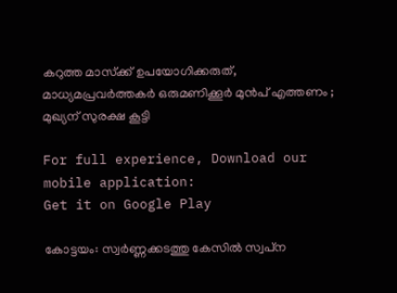കറുത്ത മാസ്‌ക്ക് ഉപയോഗിക്കരുത്, മാധ്യമപ്രവര്‍ത്തകര്‍ ഒരുമണിക്കൂര്‍ മുന്‍പ് എത്തണം ; മുഖ്യന് സുരക്ഷ കൂട്ടി

For full experience, Download our mobile application:
Get it on Google Play

കോട്ടയം: സ്വര്‍ണ്ണക്കടത്തു കേസില്‍ സ്വപ്‌ന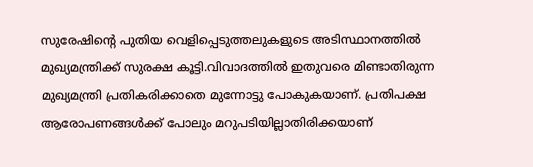സുരേഷിന്റെ പുതിയ വെളിപ്പെടുത്തലുകളുടെ അടിസ്ഥാനത്തില്‍ മുഖ്യമന്ത്രിക്ക് സുരക്ഷ കൂട്ടി.വിവാദത്തില്‍ ഇതുവരെ മിണ്ടാതിരുന്ന മുഖ്യമന്ത്രി പ്രതികരിക്കാതെ മുന്നോട്ടു പോകുകയാണ്. പ്രതിപക്ഷ ആരോപണങ്ങള്‍ക്ക് പോലും മറുപടിയില്ലാതിരിക്കയാണ്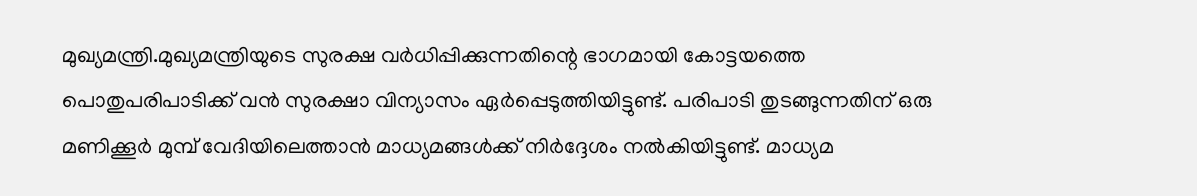മുഖ്യമന്ത്രി.മുഖ്യമന്ത്രിയുടെ സുരക്ഷ വര്‍ധിപ്പിക്കുന്നതിന്റെ ഭാഗമായി കോട്ടയത്തെ പൊതുപരിപാടിക്ക് വന്‍ സുരക്ഷാ വിന്യാസം ഏര്‍പ്പെടുത്തിയിട്ടുണ്ട്. പരിപാടി തുടങ്ങുന്നതിന് ഒരു മണിക്കൂര്‍ മുമ്പ് വേദിയിലെത്താന്‍ മാധ്യമങ്ങള്‍ക്ക് നിര്‍ദ്ദേശം നല്‍കിയിട്ടുണ്ട്. മാധ്യമ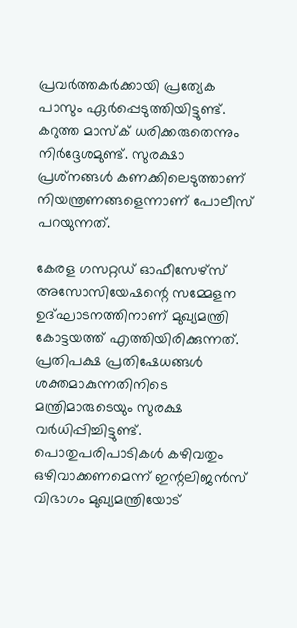പ്രവര്‍ത്തകര്‍ക്കായി പ്രത്യേക പാസും ഏര്‍പ്പെടുത്തിയിട്ടുണ്ട്. കറുത്ത മാസ്‌ക് ധരിക്കരുതെന്നും നിര്‍ദ്ദേശമുണ്ട്. സുരക്ഷാ പ്രശ്‌നങ്ങള്‍ കണക്കിലെടുത്താണ് നിയന്ത്രണങ്ങളെന്നാണ് പോലീസ് പറയുന്നത്.

കേരള ഗസറ്റഡ് ഓഫീസേഴ്‌സ് അസോസിയേഷന്റെ സമ്മേളന ഉദ്ഘാടനത്തിനാണ് മുഖ്യമന്ത്രി കോട്ടയത്ത് എത്തിയിരിക്കുന്നത്. പ്രതിപക്ഷ പ്രതിഷേധങ്ങള്‍ ശക്തമാകുന്നതിനിടെ മന്ത്രിമാരുടെയും സുരക്ഷ വര്‍ധിപ്പിച്ചിട്ടുണ്ട്. പൊതുപരിപാടികള്‍ കഴിവതും ഒഴിവാക്കണമെന്ന് ഇന്റലിജന്‍സ് വിഭാഗം മുഖ്യമന്ത്രിയോട്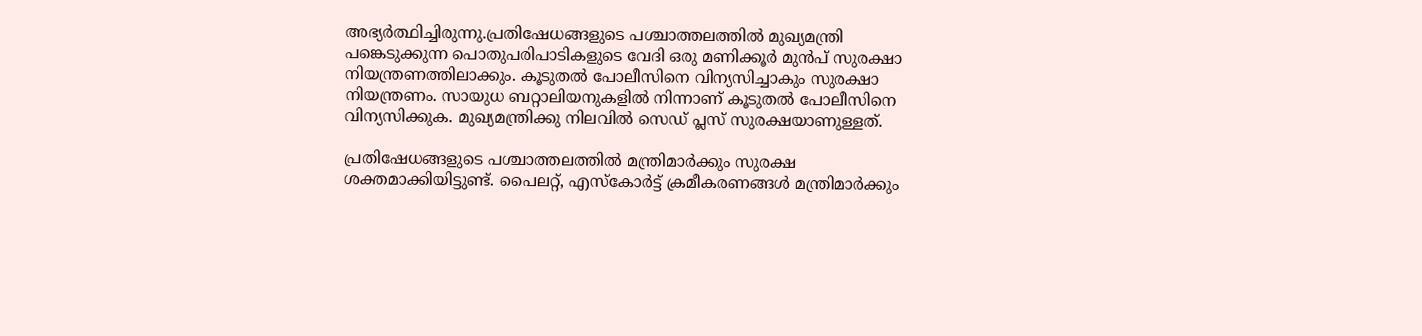അഭ്യര്‍ത്ഥിച്ചിരുന്നു.പ്രതിഷേധങ്ങളുടെ പശ്ചാത്തലത്തില്‍ മുഖ്യമന്ത്രി പങ്കെടുക്കുന്ന പൊതുപരിപാടികളുടെ വേദി ഒരു മണിക്കൂര്‍ മുന്‍പ് സുരക്ഷാ നിയന്ത്രണത്തിലാക്കും. കൂടുതല്‍ പോലീസിനെ വിന്യസിച്ചാകും സുരക്ഷാ നിയന്ത്രണം. സായുധ ബറ്റാലിയനുകളില്‍ നിന്നാണ് കൂടുതല്‍ പോലീസിനെ വിന്യസിക്കുക. മുഖ്യമന്ത്രിക്കു നിലവില്‍ സെഡ് പ്ലസ് സുരക്ഷയാണുള്ളത്.

പ്രതിഷേധങ്ങളുടെ പശ്ചാത്തലത്തില്‍ മന്ത്രിമാര്‍ക്കും സുരക്ഷ ശക്തമാക്കിയിട്ടുണ്ട്. പൈലറ്റ്, എസ്‌കോര്‍ട്ട് ക്രമീകരണങ്ങള്‍ മന്ത്രിമാര്‍ക്കും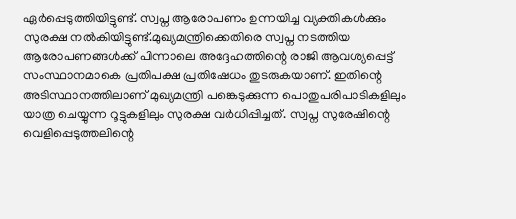ഏര്‍പ്പെടുത്തിയിട്ടുണ്ട്. സ്വപ്ന ആരോപണം ഉന്നയിച്ച വ്യക്തികള്‍ക്കും സുരക്ഷ നല്‍കിയിട്ടുണ്ട്.മുഖ്യമന്ത്രിക്കെതിരെ സ്വപ്ന നടത്തിയ ആരോപണങ്ങള്‍ക്ക് പിന്നാലെ അദ്ദേഹത്തിന്റെ രാജി ആവശ്യപ്പെട്ട് സംസ്ഥാനമാകെ പ്രതിപക്ഷ പ്രതിഷേധം തുടരുകയാണ്. ഇതിന്റെ അടിസ്ഥാനത്തിലാണ് മുഖ്യമന്ത്രി പങ്കെടുക്കുന്ന പൊതുപരിപാടികളിലും യാത്ര ചെയ്യുന്ന റൂട്ടുകളിലും സുരക്ഷ വര്‍ധിപ്പിച്ചത്. സ്വപ്ന സുരേഷിന്റെ വെളിപ്പെടുത്തലിന്റെ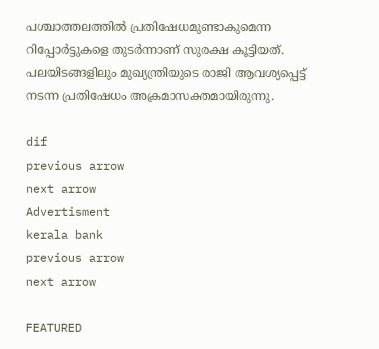പശ്ചാത്തലത്തില്‍ പ്രതിഷേധമുണ്ടാകുമെന്ന റിപ്പോര്‍ട്ടുകളെ തുടര്‍ന്നാണ് സുരക്ഷ കൂട്ടിയത്. പലയിടങ്ങളിലും മുഖ്യന്ത്രിയുടെ രാജി ആവശ്യപ്പെട്ട് നടന്ന പ്രതിഷേധം അക്രമാസക്തമായിരുന്നു.

dif
previous arrow
next arrow
Advertisment
kerala bank
previous arrow
next arrow

FEATURED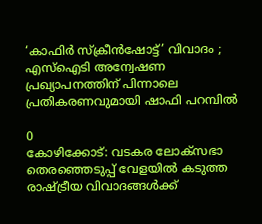‘കാഫിർ സ്ക്രീൻഷോട്ട്’ വിവാദം ; എസ്‌ഐടി അന്വേഷണ പ്രഖ്യാപനത്തിന് പിന്നാലെ പ്രതികരണവുമായി ഷാഫി പറമ്പിൽ

0
കോഴിക്കോട്: വടകര ലോക്‌സഭാ തെരഞ്ഞെടുപ്പ് വേളയിൽ കടുത്ത രാഷ്ട്രീയ വിവാദങ്ങൾക്ക്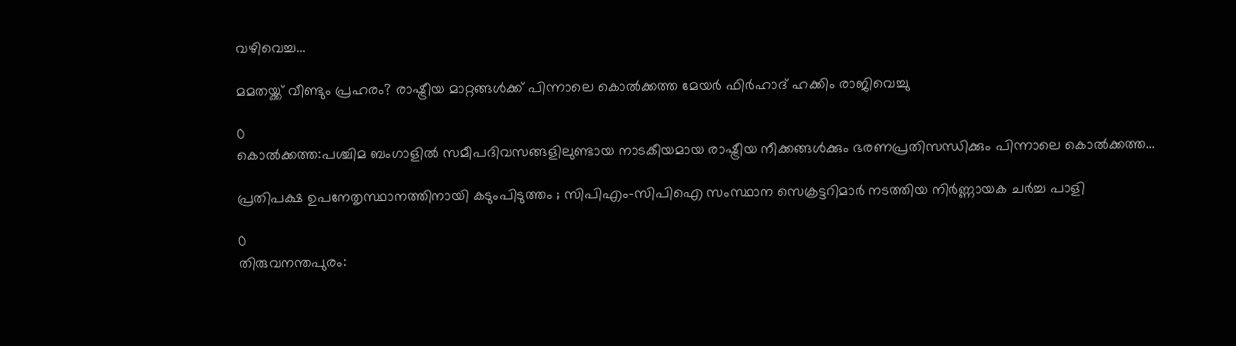വഴിവെച്ച...

മമതയ്ക്ക് വീണ്ടും പ്രഹരം? രാഷ്ട്രീയ മാറ്റങ്ങൾക്ക് പിന്നാലെ കൊൽക്കത്ത മേയർ ഫിർഹാദ് ഹക്കിം രാജിവെച്ചു

0
കൊൽക്കത്ത:പശ്ചിമ ബംഗാളിൽ സമീപദിവസങ്ങളിലുണ്ടായ നാടകീയമായ രാഷ്ട്രീയ നീക്കങ്ങൾക്കും ഭരണപ്രതിസന്ധിക്കും പിന്നാലെ കൊൽക്കത്ത...

പ്രതിപക്ഷ ഉപനേതൃസ്ഥാനത്തിനായി കടുംപിടുത്തം ; സിപിഎം-സിപിഐ സംസ്ഥാന സെക്രട്ടറിമാർ നടത്തിയ നിർണ്ണായക ചർച്ച പാളി

0
തിരുവനന്തപുരം: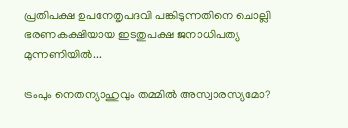പ്രതിപക്ഷ ഉപനേതൃപദവി പങ്കിടുന്നതിനെ ചൊല്ലി ഭരണകക്ഷിയായ ഇടതുപക്ഷ ജനാധിപത്യ മുന്നണിയിൽ...

ട്രംപും നെതന്യാഹുവും തമ്മിൽ അസ്വാരസ്യമോ?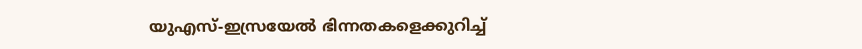യുഎസ്-ഇസ്രയേൽ ഭിന്നതകളെക്കുറിച്ച്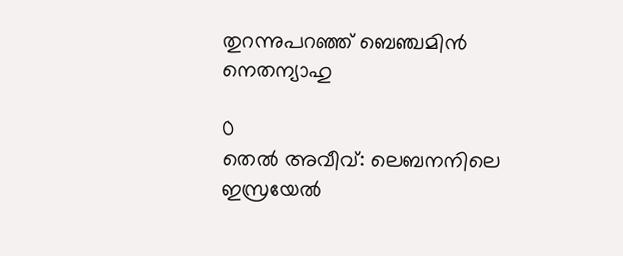തുറന്നുപറഞ്ഞ് ബെഞ്ചമിൻ നെതന്യാഹു

0
തെൽ അവീവ്: ലെബനനിലെ ഇസ്രയേൽ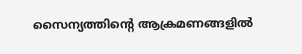സൈന്യത്തിന്റെ ആക്രമണങ്ങളിൽ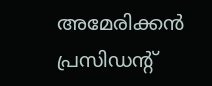അമേരിക്കൻ പ്രസിഡന്റ്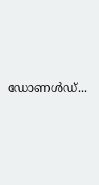ഡോണൾഡ്...